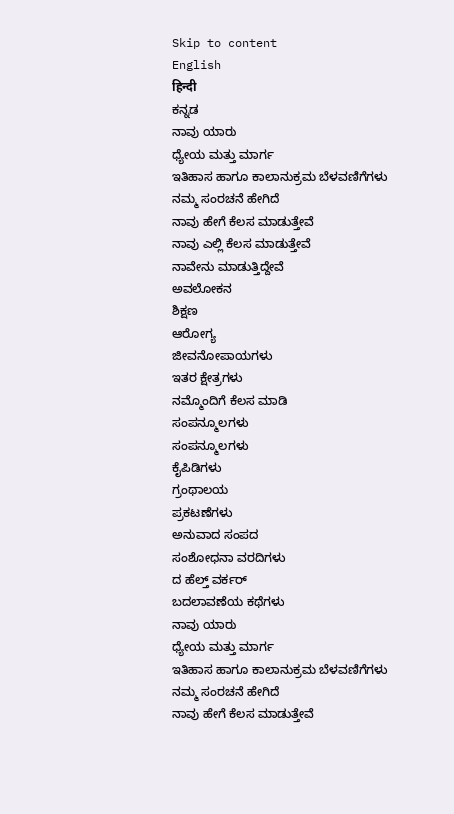Skip to content
English
हिन्दी
ಕನ್ನಡ
ನಾವು ಯಾರು
ಧ್ಯೇಯ ಮತ್ತು ಮಾರ್ಗ
ಇತಿಹಾಸ ಹಾಗೂ ಕಾಲಾನುಕ್ರಮ ಬೆಳವಣಿಗೆಗಳು
ನಮ್ಮ ಸಂರಚನೆ ಹೇಗಿದೆ
ನಾವು ಹೇಗೆ ಕೆಲಸ ಮಾಡುತ್ತೇವೆ
ನಾವು ಎಲ್ಲಿ ಕೆಲಸ ಮಾಡುತ್ತೇವೆ
ನಾವೇನು ಮಾಡುತ್ತಿದ್ದೇವೆ
ಅವಲೋಕನ
ಶಿಕ್ಷಣ
ಆರೋಗ್ಯ
ಜೀವನೋಪಾಯಗಳು
ಇತರ ಕ್ಷೇತ್ರಗಳು
ನಮ್ಮೊಂದಿಗೆ ಕೆಲಸ ಮಾಡಿ
ಸಂಪನ್ಮೂಲಗಳು
ಸಂಪನ್ಮೂಲಗಳು
ಕೈಪಿಡಿಗಳು
ಗ್ರಂಥಾಲಯ
ಪ್ರಕಟಣೆಗಳು
ಅನುವಾದ ಸಂಪದ
ಸಂಶೋಧನಾ ವರದಿಗಳು
ದ ಹೆಲ್ತ್ ವರ್ಕರ್
ಬದಲಾವಣೆಯ ಕಥೆಗಳು
ನಾವು ಯಾರು
ಧ್ಯೇಯ ಮತ್ತು ಮಾರ್ಗ
ಇತಿಹಾಸ ಹಾಗೂ ಕಾಲಾನುಕ್ರಮ ಬೆಳವಣಿಗೆಗಳು
ನಮ್ಮ ಸಂರಚನೆ ಹೇಗಿದೆ
ನಾವು ಹೇಗೆ ಕೆಲಸ ಮಾಡುತ್ತೇವೆ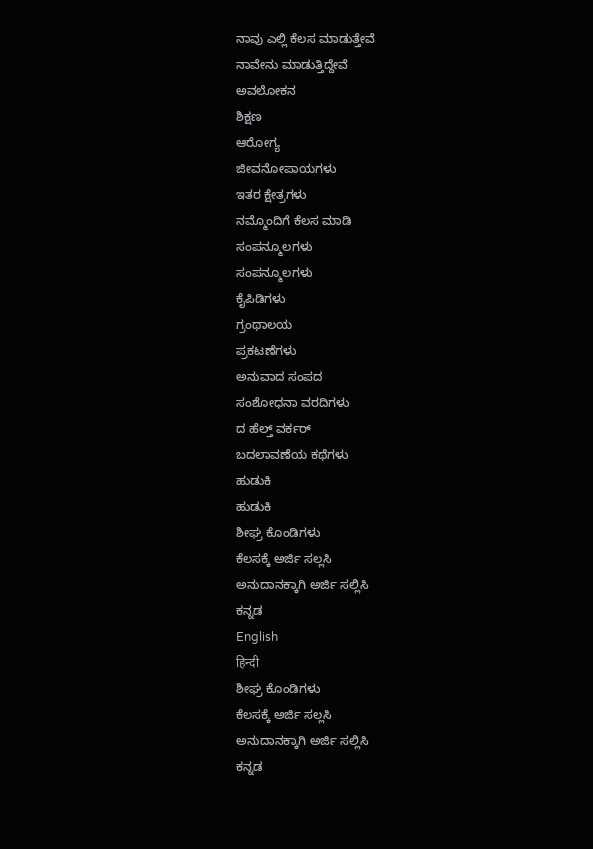ನಾವು ಎಲ್ಲಿ ಕೆಲಸ ಮಾಡುತ್ತೇವೆ
ನಾವೇನು ಮಾಡುತ್ತಿದ್ದೇವೆ
ಅವಲೋಕನ
ಶಿಕ್ಷಣ
ಆರೋಗ್ಯ
ಜೀವನೋಪಾಯಗಳು
ಇತರ ಕ್ಷೇತ್ರಗಳು
ನಮ್ಮೊಂದಿಗೆ ಕೆಲಸ ಮಾಡಿ
ಸಂಪನ್ಮೂಲಗಳು
ಸಂಪನ್ಮೂಲಗಳು
ಕೈಪಿಡಿಗಳು
ಗ್ರಂಥಾಲಯ
ಪ್ರಕಟಣೆಗಳು
ಅನುವಾದ ಸಂಪದ
ಸಂಶೋಧನಾ ವರದಿಗಳು
ದ ಹೆಲ್ತ್ ವರ್ಕರ್
ಬದಲಾವಣೆಯ ಕಥೆಗಳು
ಹುಡುಕಿ
ಹುಡುಕಿ
ಶೀಘ್ರ ಕೊಂಡಿಗಳು
ಕೆಲಸಕ್ಕೆ ಅರ್ಜಿ ಸಲ್ಲಸಿ
ಅನುದಾನಕ್ಕಾಗಿ ಅರ್ಜಿ ಸಲ್ಲಿಸಿ
ಕನ್ನಡ
English
हिन्दी
ಶೀಘ್ರ ಕೊಂಡಿಗಳು
ಕೆಲಸಕ್ಕೆ ಅರ್ಜಿ ಸಲ್ಲಸಿ
ಅನುದಾನಕ್ಕಾಗಿ ಅರ್ಜಿ ಸಲ್ಲಿಸಿ
ಕನ್ನಡ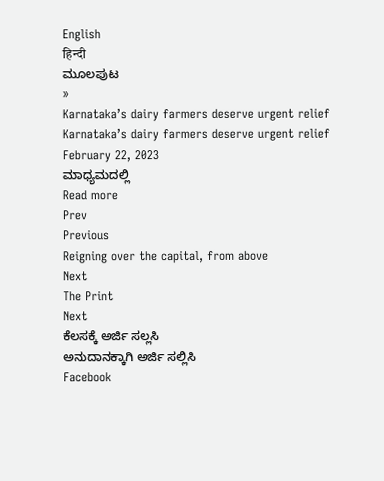English
हिन्दी
ಮೂಲಪುಟ
»
Karnataka’s dairy farmers deserve urgent relief
Karnataka’s dairy farmers deserve urgent relief
February 22, 2023
ಮಾಧ್ಯಮದಲ್ಲಿ
Read more
Prev
Previous
Reigning over the capital, from above
Next
The Print
Next
ಕೆಲಸಕ್ಕೆ ಅರ್ಜಿ ಸಲ್ಲಸಿ
ಅನುದಾನಕ್ಕಾಗಿ ಅರ್ಜಿ ಸಲ್ಲಿಸಿ
Facebook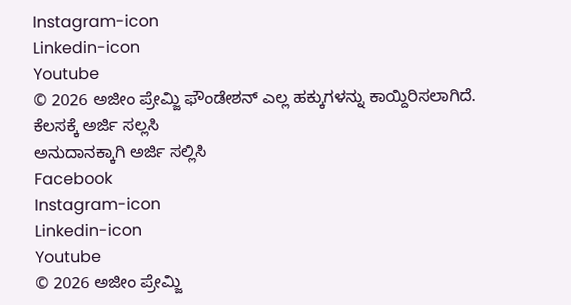Instagram-icon
Linkedin-icon
Youtube
© 2026 ಅಜೀಂ ಪ್ರೇಮ್ಜಿ ಫೌಂಡೇಶನ್ ಎಲ್ಲ ಹಕ್ಕುಗಳನ್ನು ಕಾಯ್ದಿರಿಸಲಾಗಿದೆ.
ಕೆಲಸಕ್ಕೆ ಅರ್ಜಿ ಸಲ್ಲಸಿ
ಅನುದಾನಕ್ಕಾಗಿ ಅರ್ಜಿ ಸಲ್ಲಿಸಿ
Facebook
Instagram-icon
Linkedin-icon
Youtube
© 2026 ಅಜೀಂ ಪ್ರೇಮ್ಜಿ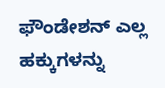ಫೌಂಡೇಶನ್ ಎಲ್ಲ ಹಕ್ಕುಗಳನ್ನು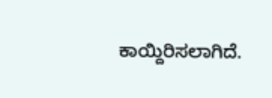ಕಾಯ್ದಿರಿಸಲಾಗಿದೆ.